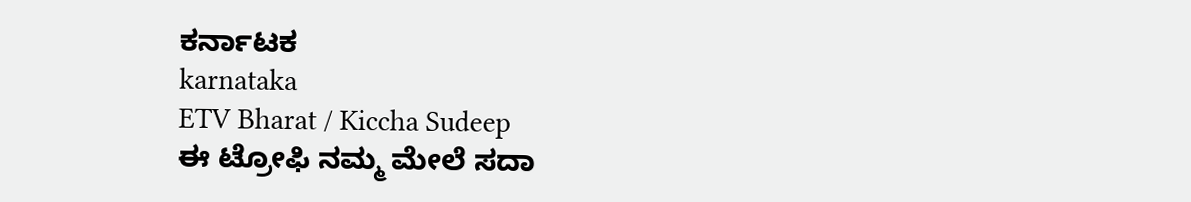ಕರ್ನಾಟಕ
karnataka
ETV Bharat / Kiccha Sudeep
ಈ ಟ್ರೋಫಿ ನಮ್ಮ ಮೇಲೆ ಸದಾ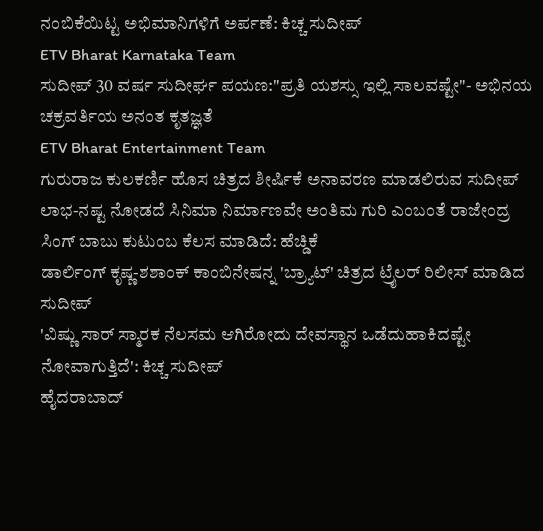ನಂಬಿಕೆಯಿಟ್ಟ ಅಭಿಮಾನಿಗಳಿಗೆ ಅರ್ಪಣೆ: ಕಿಚ್ಚ ಸುದೀಪ್
ETV Bharat Karnataka Team
ಸುದೀಪ್ 30 ವರ್ಷ ಸುದೀರ್ಘ ಪಯಣ:"ಪ್ರತಿ ಯಶಸ್ಸು ಇಲ್ಲಿ ಸಾಲವಷ್ಟೇ"- ಅಭಿನಯ ಚಕ್ರವರ್ತಿಯ ಅನಂತ ಕೃತಜ್ಞತೆ
ETV Bharat Entertainment Team
ಗುರುರಾಜ ಕುಲಕರ್ಣಿ ಹೊಸ ಚಿತ್ರದ ಶೀರ್ಷಿಕೆ ಅನಾವರಣ ಮಾಡಲಿರುವ ಸುದೀಪ್
ಲಾಭ-ನಷ್ಟ ನೋಡದೆ ಸಿನಿಮಾ ನಿರ್ಮಾಣವೇ ಅಂತಿಮ ಗುರಿ ಎಂಬಂತೆ ರಾಜೇಂದ್ರ ಸಿಂಗ್ ಬಾಬು ಕುಟುಂಬ ಕೆಲಸ ಮಾಡಿದೆ: ಹೆಚ್ಡಿಕೆ
ಡಾರ್ಲಿಂಗ್ ಕೃಷ್ಣ-ಶಶಾಂಕ್ ಕಾಂಬಿನೇಷನ್ನ 'ಬ್ರ್ಯಾಟ್' ಚಿತ್ರದ ಟ್ರೈಲರ್ ರಿಲೀಸ್ ಮಾಡಿದ ಸುದೀಪ್
'ವಿಷ್ಣು ಸಾರ್ ಸ್ಮಾರಕ ನೆಲಸಮ ಆಗಿರೋದು ದೇವಸ್ಥಾನ ಒಡೆದುಹಾಕಿದಷ್ಟೇ ನೋವಾಗುತ್ತಿದೆ': ಕಿಚ್ಚ ಸುದೀಪ್
ಹೈದರಾಬಾದ್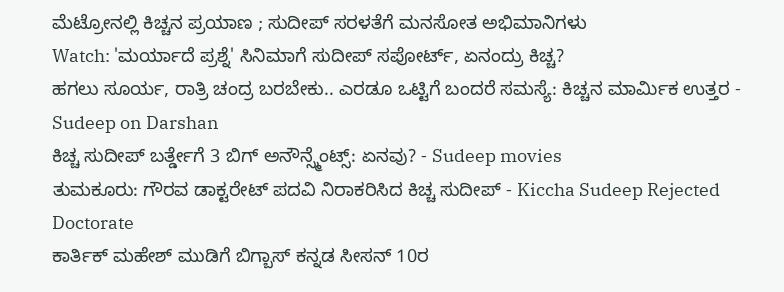ಮೆಟ್ರೋನಲ್ಲಿ ಕಿಚ್ಚನ ಪ್ರಯಾಣ ; ಸುದೀಪ್ ಸರಳತೆಗೆ ಮನಸೋತ ಅಭಿಮಾನಿಗಳು
Watch: 'ಮರ್ಯಾದೆ ಪ್ರಶ್ನೆ' ಸಿನಿಮಾಗೆ ಸುದೀಪ್ ಸಪೋರ್ಟ್, ಏನಂದ್ರು ಕಿಚ್ಚ?
ಹಗಲು ಸೂರ್ಯ, ರಾತ್ರಿ ಚಂದ್ರ ಬರಬೇಕು.. ಎರಡೂ ಒಟ್ಟಿಗೆ ಬಂದರೆ ಸಮಸ್ಯೆ: ಕಿಚ್ಚನ ಮಾರ್ಮಿಕ ಉತ್ತರ - Sudeep on Darshan
ಕಿಚ್ಚ ಸುದೀಪ್ ಬರ್ತ್ಡೇಗೆ 3 ಬಿಗ್ ಅನೌನ್ಸ್ಮೆಂಟ್ಸ್: ಏನವು? - Sudeep movies
ತುಮಕೂರು: ಗೌರವ ಡಾಕ್ಟರೇಟ್ ಪದವಿ ನಿರಾಕರಿಸಿದ ಕಿಚ್ಚ ಸುದೀಪ್ - Kiccha Sudeep Rejected Doctorate
ಕಾರ್ತಿಕ್ ಮಹೇಶ್ ಮುಡಿಗೆ ಬಿಗ್ಬಾಸ್ ಕನ್ನಡ ಸೀಸನ್ 10ರ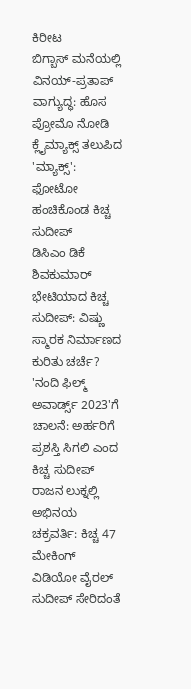ಕಿರೀಟ
ಬಿಗ್ಬಾಸ್ ಮನೆಯಲ್ಲಿ ವಿನಯ್-ಪ್ರತಾಪ್ ವಾಗ್ಯುದ್ಧ: ಹೊಸ ಪ್ರೋಮೊ ನೋಡಿ
ಕ್ಲೈಮ್ಯಾಕ್ಸ್ ತಲುಪಿದ 'ಮ್ಯಾಕ್ಸ್': ಫೋಟೋ ಹಂಚಿಕೊಂಡ ಕಿಚ್ಚ ಸುದೀಪ್
ಡಿಸಿಎಂ ಡಿಕೆ ಶಿವಕುಮಾರ್ ಭೇಟಿಯಾದ ಕಿಚ್ಚ ಸುದೀಪ್: ವಿಷ್ಣು ಸ್ಮಾರಕ ನಿರ್ಮಾಣದ ಕುರಿತು ಚರ್ಚೆ?
'ನಂದಿ ಫಿಲ್ಮ್ ಅವಾರ್ಡ್ಸ್ 2023'ಗೆ ಚಾಲನೆ: ಅರ್ಹರಿಗೆ ಪ್ರಶಸ್ತಿ ಸಿಗಲಿ ಎಂದ ಕಿಚ್ಚ ಸುದೀಪ್
ರಾಜನ ಲುಕ್ನಲ್ಲಿ ಅಭಿನಯ ಚಕ್ರವರ್ತಿ: ಕಿಚ್ಚ 47 ಮೇಕಿಂಗ್ ವಿಡಿಯೋ ವೈರಲ್
ಸುದೀಪ್ ಸೇರಿದಂತೆ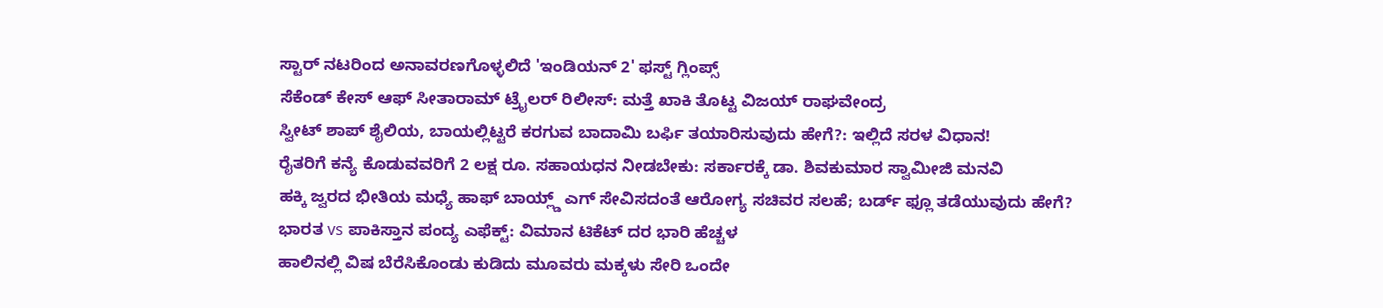ಸ್ಟಾರ್ ನಟರಿಂದ ಅನಾವರಣಗೊಳ್ಳಲಿದೆ 'ಇಂಡಿಯನ್ 2' ಫಸ್ಟ್ ಗ್ಲಿಂಪ್ಸ್
ಸೆಕೆಂಡ್ ಕೇಸ್ ಆಫ್ ಸೀತಾರಾಮ್ ಟ್ರೈಲರ್ ರಿಲೀಸ್: ಮತ್ತೆ ಖಾಕಿ ತೊಟ್ಟ ವಿಜಯ್ ರಾಘವೇಂದ್ರ
ಸ್ವೀಟ್ ಶಾಪ್ ಶೈಲಿಯ, ಬಾಯಲ್ಲಿಟ್ಟರೆ ಕರಗುವ ಬಾದಾಮಿ ಬರ್ಫಿ ತಯಾರಿಸುವುದು ಹೇಗೆ?: ಇಲ್ಲಿದೆ ಸರಳ ವಿಧಾನ!
ರೈತರಿಗೆ ಕನ್ಯೆ ಕೊಡುವವರಿಗೆ 2 ಲಕ್ಷ ರೂ. ಸಹಾಯಧನ ನೀಡಬೇಕು: ಸರ್ಕಾರಕ್ಕೆ ಡಾ. ಶಿವಕುಮಾರ ಸ್ವಾಮೀಜಿ ಮನವಿ
ಹಕ್ಕಿ ಜ್ವರದ ಭೀತಿಯ ಮಧ್ಯೆ ಹಾಫ್ ಬಾಯ್ಲ್ಡ್ ಎಗ್ ಸೇವಿಸದಂತೆ ಆರೋಗ್ಯ ಸಚಿವರ ಸಲಹೆ; ಬರ್ಡ್ ಫ್ಲೂ ತಡೆಯುವುದು ಹೇಗೆ?
ಭಾರತ vs ಪಾಕಿಸ್ತಾನ ಪಂದ್ಯ ಎಫೆಕ್ಟ್: ವಿಮಾನ ಟಿಕೆಟ್ ದರ ಭಾರಿ ಹೆಚ್ಚಳ
ಹಾಲಿನಲ್ಲಿ ವಿಷ ಬೆರೆಸಿಕೊಂಡು ಕುಡಿದು ಮೂವರು ಮಕ್ಕಳು ಸೇರಿ ಒಂದೇ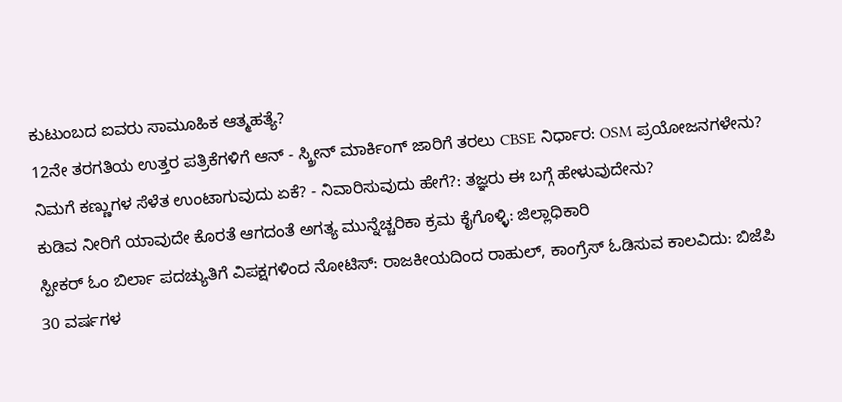ಕುಟುಂಬದ ಐವರು ಸಾಮೂಹಿಕ ಆತ್ಮಹತ್ಯೆ?
12ನೇ ತರಗತಿಯ ಉತ್ತರ ಪತ್ರಿಕೆಗಳಿಗೆ ಆನ್ - ಸ್ಕ್ರೀನ್ ಮಾರ್ಕಿಂಗ್ ಜಾರಿಗೆ ತರಲು CBSE ನಿರ್ಧಾರ: OSM ಪ್ರಯೋಜನಗಳೇನು?
ನಿಮಗೆ ಕಣ್ಣುಗಳ ಸೆಳೆತ ಉಂಟಾಗುವುದು ಏಕೆ? - ನಿವಾರಿಸುವುದು ಹೇಗೆ?: ತಜ್ಞರು ಈ ಬಗ್ಗೆ ಹೇಳುವುದೇನು?
ಕುಡಿವ ನೀರಿಗೆ ಯಾವುದೇ ಕೊರತೆ ಆಗದಂತೆ ಅಗತ್ಯ ಮುನ್ನೆಚ್ಚರಿಕಾ ಕ್ರಮ ಕೈಗೊಳ್ಳಿ: ಜಿಲ್ಲಾಧಿಕಾರಿ
ಸ್ಪೀಕರ್ ಓಂ ಬಿರ್ಲಾ ಪದಚ್ಯುತಿಗೆ ವಿಪಕ್ಷಗಳಿಂದ ನೋಟಿಸ್: ರಾಜಕೀಯದಿಂದ ರಾಹುಲ್, ಕಾಂಗ್ರೆಸ್ ಓಡಿಸುವ ಕಾಲವಿದು: ಬಿಜೆಪಿ
30 ವರ್ಷಗಳ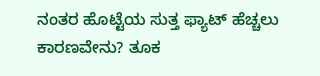ನಂತರ ಹೊಟ್ಟೆಯ ಸುತ್ತ ಫ್ಯಾಟ್ ಹೆಚ್ಚಲು ಕಾರಣವೇನು? ತೂಕ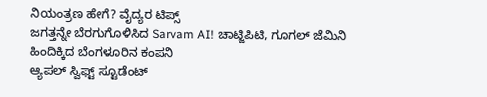ನಿಯಂತ್ರಣ ಹೇಗೆ? ವೈದ್ಯರ ಟಿಪ್ಸ್
ಜಗತ್ತನ್ನೇ ಬೆರಗುಗೊಳಿಸಿದ Sarvam AI! ಚಾಟ್ಜಿಪಿಟಿ, ಗೂಗಲ್ ಜೆಮಿನಿ ಹಿಂದಿಕ್ಕಿದ ಬೆಂಗಳೂರಿನ ಕಂಪನಿ
ಆ್ಯಪಲ್ ಸ್ವಿಫ್ಟ್ ಸ್ಟೂಡೆಂಟ್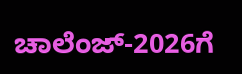ಚಾಲೆಂಜ್-2026ಗೆ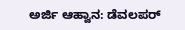ಅರ್ಜಿ ಆಹ್ವಾನ: ಡೆವಲಪರ್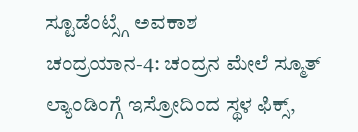ಸ್ಟೂಡೆಂಟ್ಸ್ಗೆ ಅವಕಾಶ
ಚಂದ್ರಯಾನ-4: ಚಂದ್ರನ ಮೇಲೆ ಸ್ಮೂತ್ ಲ್ಯಾಂಡಿಂಗ್ಗೆ ಇಸ್ರೋದಿಂದ ಸ್ಥಳ ಫಿಕ್ಸ್,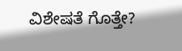ವಿಶೇಷತೆ ಗೊತ್ತೇ?